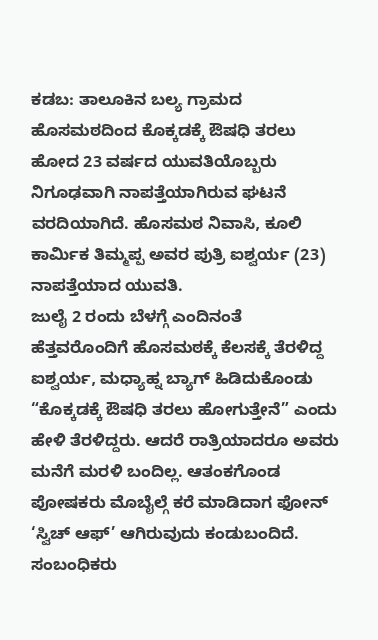ಕಡಬ: ತಾಲೂಕಿನ ಬಲ್ಯ ಗ್ರಾಮದ ಹೊಸಮಠದಿಂದ ಕೊಕ್ಕಡಕ್ಕೆ ಔಷಧಿ ತರಲು ಹೋದ 23 ವರ್ಷದ ಯುವತಿಯೊಬ್ಬರು ನಿಗೂಢವಾಗಿ ನಾಪತ್ತೆಯಾಗಿರುವ ಘಟನೆ ವರದಿಯಾಗಿದೆ. ಹೊಸಮಠ ನಿವಾಸಿ, ಕೂಲಿ ಕಾರ್ಮಿಕ ತಿಮ್ಮಪ್ಪ ಅವರ ಪುತ್ರಿ ಐಶ್ವರ್ಯ (23) ನಾಪತ್ತೆಯಾದ ಯುವತಿ.
ಜುಲೈ 2 ರಂದು ಬೆಳಗ್ಗೆ ಎಂದಿನಂತೆ ಹೆತ್ತವರೊಂದಿಗೆ ಹೊಸಮಠಕ್ಕೆ ಕೆಲಸಕ್ಕೆ ತೆರಳಿದ್ದ ಐಶ್ವರ್ಯ, ಮಧ್ಯಾಹ್ನ ಬ್ಯಾಗ್ ಹಿಡಿದುಕೊಂಡು “ಕೊಕ್ಕಡಕ್ಕೆ ಔಷಧಿ ತರಲು ಹೋಗುತ್ತೇನೆ” ಎಂದು ಹೇಳಿ ತೆರಳಿದ್ದರು. ಆದರೆ ರಾತ್ರಿಯಾದರೂ ಅವರು ಮನೆಗೆ ಮರಳಿ ಬಂದಿಲ್ಲ. ಆತಂಕಗೊಂಡ ಪೋಷಕರು ಮೊಬೈಲ್ಗೆ ಕರೆ ಮಾಡಿದಾಗ ಫೋನ್ ‘ಸ್ವಿಚ್ ಆಫ್’ ಆಗಿರುವುದು ಕಂಡುಬಂದಿದೆ. ಸಂಬಂಧಿಕರು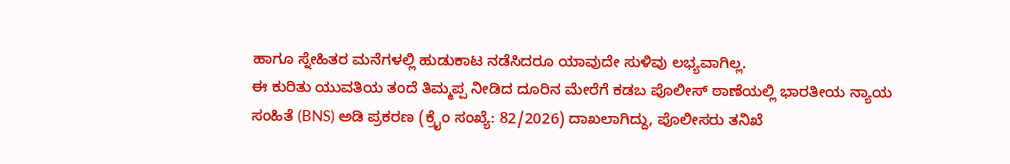ಹಾಗೂ ಸ್ನೇಹಿತರ ಮನೆಗಳಲ್ಲಿ ಹುಡುಕಾಟ ನಡೆಸಿದರೂ ಯಾವುದೇ ಸುಳಿವು ಲಭ್ಯವಾಗಿಲ್ಲ.
ಈ ಕುರಿತು ಯುವತಿಯ ತಂದೆ ತಿಮ್ಮಪ್ಪ ನೀಡಿದ ದೂರಿನ ಮೇರೆಗೆ ಕಡಬ ಪೊಲೀಸ್ ಠಾಣೆಯಲ್ಲಿ ಭಾರತೀಯ ನ್ಯಾಯ ಸಂಹಿತೆ (BNS) ಅಡಿ ಪ್ರಕರಣ (ಕ್ರೈಂ ಸಂಖ್ಯೆ: 82/2026) ದಾಖಲಾಗಿದ್ದು, ಪೊಲೀಸರು ತನಿಖೆ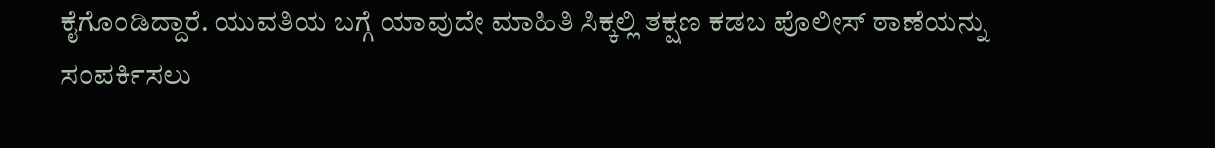ಕೈಗೊಂಡಿದ್ದಾರೆ. ಯುವತಿಯ ಬಗ್ಗೆ ಯಾವುದೇ ಮಾಹಿತಿ ಸಿಕ್ಕಲ್ಲಿ ತಕ್ಷಣ ಕಡಬ ಪೊಲೀಸ್ ಠಾಣೆಯನ್ನು ಸಂಪರ್ಕಿಸಲು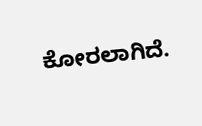ಕೋರಲಾಗಿದೆ.